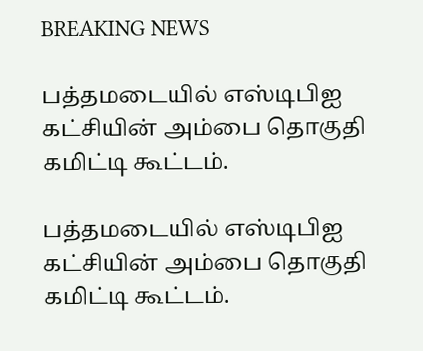BREAKING NEWS

பத்தமடையில் எஸ்டிபிஐ கட்சியின் அம்பை தொகுதி கமிட்டி கூட்டம்.

பத்தமடையில் எஸ்டிபிஐ கட்சியின் அம்பை தொகுதி கமிட்டி கூட்டம்.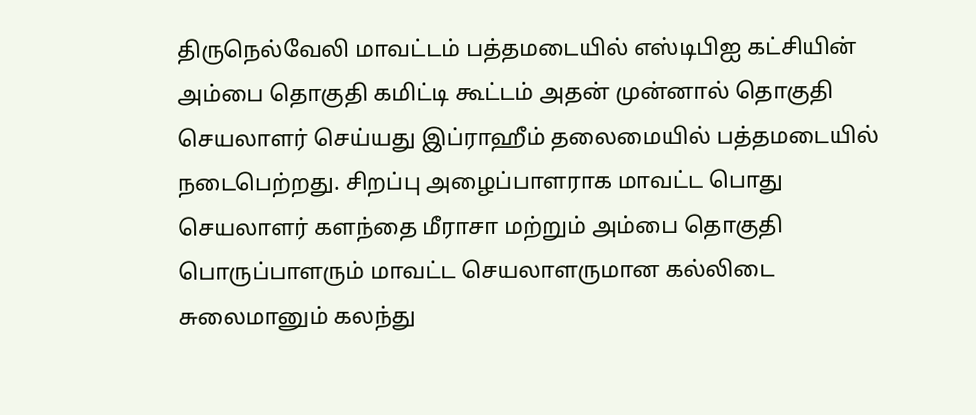திருநெல்வேலி மாவட்டம் பத்தமடையில் எஸ்டிபிஐ கட்சியின் அம்பை தொகுதி கமிட்டி கூட்டம் அதன் முன்னால் தொகுதி செயலாளர் செய்யது இப்ராஹீம் தலைமையில் பத்தமடையில் நடைபெற்றது. சிறப்பு அழைப்பாளராக மாவட்ட பொது செயலாளர் களந்தை மீராசா மற்றும் அம்பை தொகுதி பொருப்பாளரும் மாவட்ட செயலாளருமான கல்லிடை சுலைமானும் கலந்து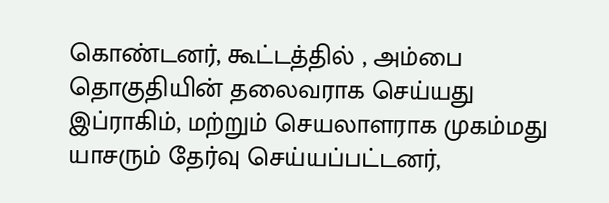கொண்டனர், கூட்டத்தில் , அம்பை தொகுதியின் தலைவராக செய்யது இப்ராகிம், மற்றும் செயலாளராக முகம்மது யாசரும் தேர்வு செய்யப்பட்டனர்,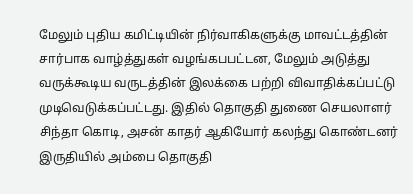மேலும் புதிய கமிட்டியின் நிர்வாகிகளுக்கு மாவட்டத்தின் சார்பாக வாழ்த்துகள் வழங்கபபட்டன, மேலும் அடுத்து வருக்கூடிய வருடத்தின் இலக்கை பற்றி விவாதிக்கப்பட்டு முடிவெடுக்கப்பட்டது. இதில் தொகுதி துணை செயலாளர் சிந்தா கொடி, அசன் காதர் ஆகியோர் கலந்து கொண்டனர் இருதியில் அம்பை தொகுதி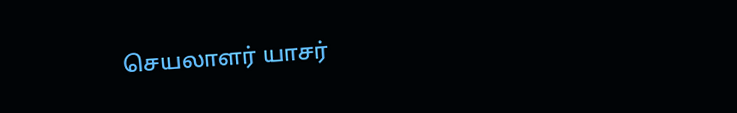செயலாளர் யாசர்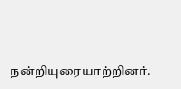நன்றியுரையாற்றினர்.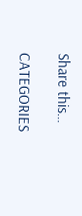Share this…

CATEGORIES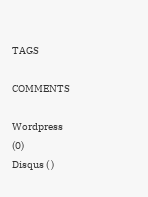TAGS

COMMENTS

Wordpress (0)
Disqus ( )